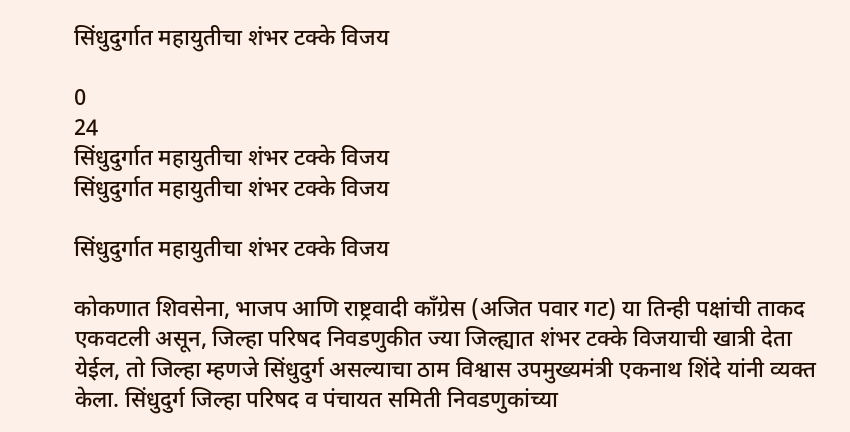सिंधुदुर्गात महायुतीचा शंभर टक्के विजय

0
24
सिंधुदुर्गात महायुतीचा शंभर टक्के विजय
सिंधुदुर्गात महायुतीचा शंभर टक्के विजय

सिंधुदुर्गात महायुतीचा शंभर टक्के विजय

कोकणात शिवसेना, भाजप आणि राष्ट्रवादी काँग्रेस (अजित पवार गट) या तिन्ही पक्षांची ताकद एकवटली असून, जिल्हा परिषद निवडणुकीत ज्या जिल्ह्यात शंभर टक्के विजयाची खात्री देता येईल, तो जिल्हा म्हणजे सिंधुदुर्ग असल्याचा ठाम विश्वास उपमुख्यमंत्री एकनाथ शिंदे यांनी व्यक्त केला. सिंधुदुर्ग जिल्हा परिषद व पंचायत समिती निवडणुकांच्या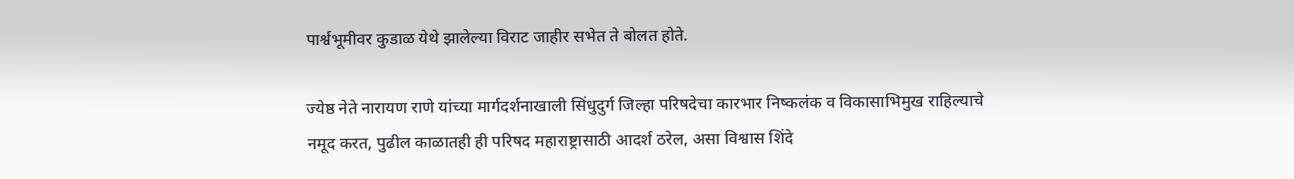पार्श्वभूमीवर कुडाळ येथे झालेल्या विराट जाहीर सभेत ते बोलत होते.

ज्येष्ठ नेते नारायण राणे यांच्या मार्गदर्शनाखाली सिंधुदुर्ग जिल्हा परिषदेचा कारभार निष्कलंक व विकासाभिमुख राहिल्याचे नमूद करत, पुढील काळातही ही परिषद महाराष्ट्रासाठी आदर्श ठरेल, असा विश्वास शिंदे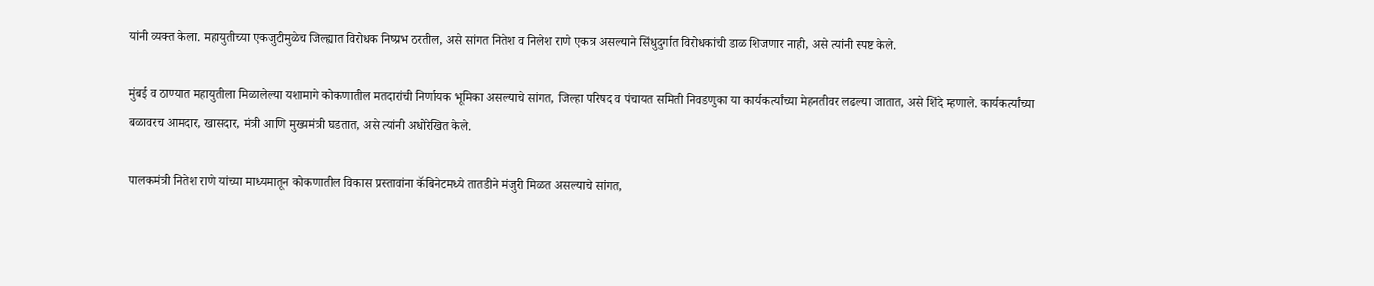यांनी व्यक्त केला. महायुतीच्या एकजुटीमुळेच जिल्ह्यात विरोधक निष्प्रभ ठरतील, असे सांगत नितेश व निलेश राणे एकत्र असल्याने सिंधुदुर्गात विरोधकांची डाळ शिजणार नाही, असे त्यांनी स्पष्ट केले.

मुंबई व ठाण्यात महायुतीला मिळालेल्या यशामागे कोकणातील मतदारांची निर्णायक भूमिका असल्याचे सांगत, जिल्हा परिषद व पंचायत समिती निवडणुका या कार्यकर्त्यांच्या मेहनतीवर लढल्या जातात, असे शिंदे म्हणाले. कार्यकर्त्यांच्या बळावरच आमदार, खासदार, मंत्री आणि मुख्यमंत्री घडतात, असे त्यांनी अधोरेखित केले.

पालकमंत्री नितेश राणे यांच्या माध्यमातून कोकणातील विकास प्रस्तावांना कॅबिनेटमध्ये तातडीने मंजुरी मिळत असल्याचे सांगत,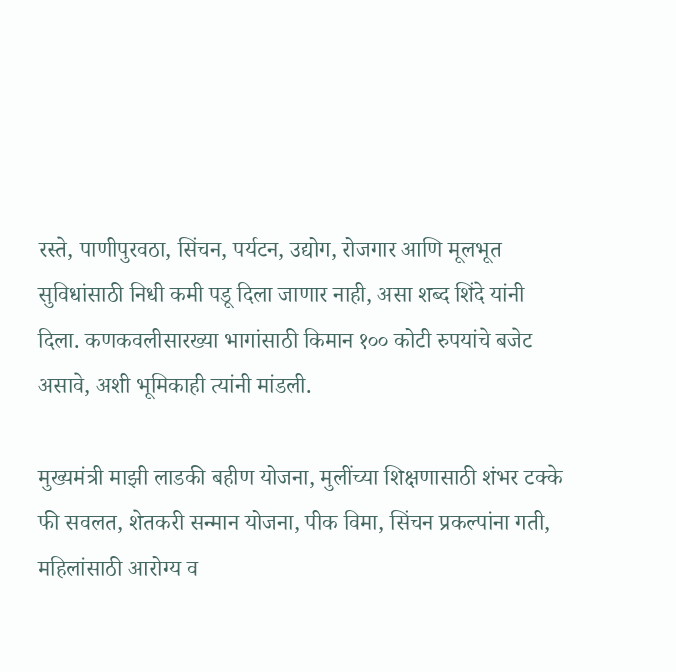रस्ते, पाणीपुरवठा, सिंचन, पर्यटन, उद्योग, रोजगार आणि मूलभूत सुविधांसाठी निधी कमी पडू दिला जाणार नाही, असा शब्द शिंदे यांनी दिला. कणकवलीसारख्या भागांसाठी किमान १०० कोटी रुपयांचे बजेट असावे, अशी भूमिकाही त्यांनी मांडली.

मुख्यमंत्री माझी लाडकी बहीण योजना, मुलींच्या शिक्षणासाठी शंभर टक्के फी सवलत, शेतकरी सन्मान योजना, पीक विमा, सिंचन प्रकल्पांना गती, महिलांसाठी आरोग्य व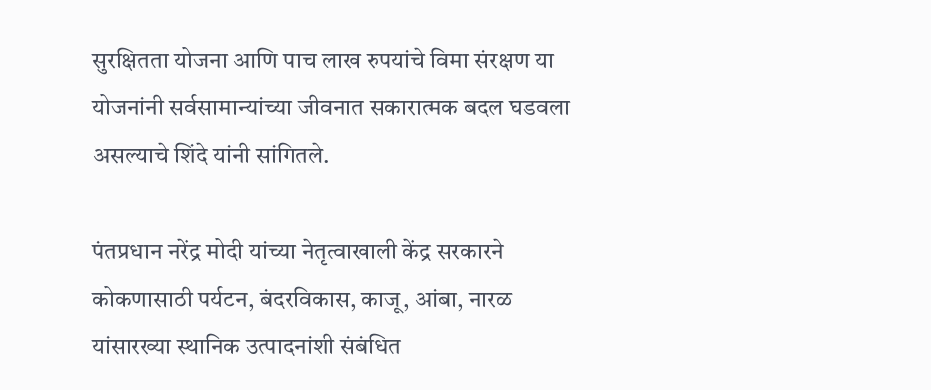सुरक्षितता योजना आणि पाच लाख रुपयांचे विमा संरक्षण या योजनांनी सर्वसामान्यांच्या जीवनात सकारात्मक बदल घडवला असल्याचे शिंदे यांनी सांगितले.

पंतप्रधान नरेंद्र मोदी यांच्या नेतृत्वाखाली केंद्र सरकारने कोकणासाठी पर्यटन, बंदरविकास, काजू, आंबा, नारळ यांसारख्या स्थानिक उत्पादनांशी संबंधित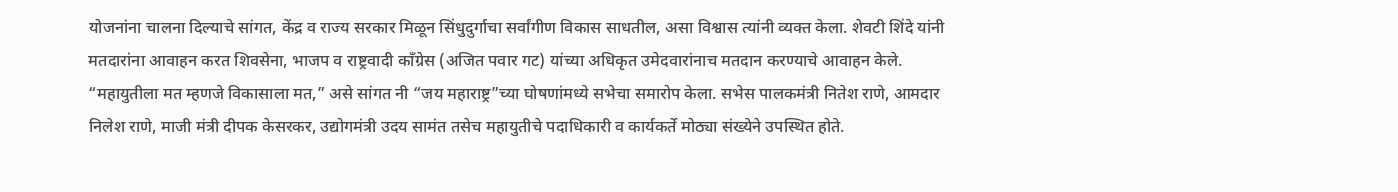योजनांना चालना दिल्याचे सांगत, केंद्र व राज्य सरकार मिळून सिंधुदुर्गाचा सर्वांगीण विकास साधतील, असा विश्वास त्यांनी व्यक्त केला. शेवटी शिंदे यांनी मतदारांना आवाहन करत शिवसेना, भाजप व राष्ट्रवादी काँग्रेस (अजित पवार गट) यांच्या अधिकृत उमेदवारांनाच मतदान करण्याचे आवाहन केले. “महायुतीला मत म्हणजे विकासाला मत,” असे सांगत नी “जय महाराष्ट्र”च्या घोषणांमध्ये सभेचा समारोप केला. सभेस पालकमंत्री नितेश राणे, आमदार निलेश राणे, माजी मंत्री दीपक केसरकर, उद्योगमंत्री उदय सामंत तसेच महायुतीचे पदाधिकारी व कार्यकर्ते मोठ्या संख्येने उपस्थित होते.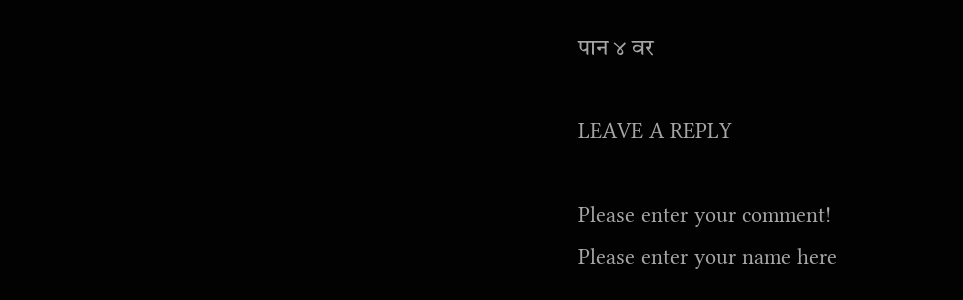पान ४ वर

LEAVE A REPLY

Please enter your comment!
Please enter your name here